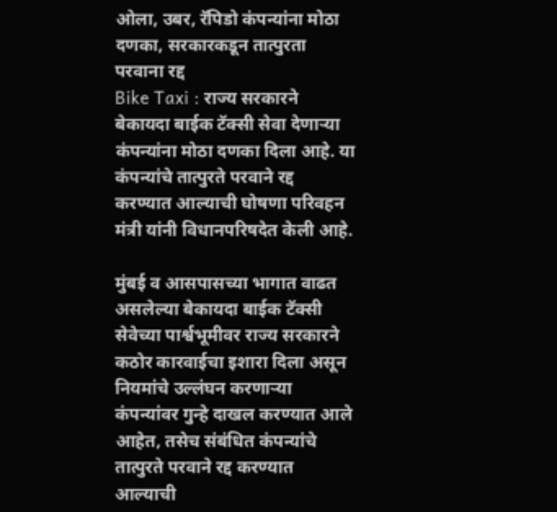ओला, उबर, रॅपिडो कंपन्यांना मोठा दणका, सरकारकडून तात्पुरता परवाना रद्द
Bike Taxi : राज्य सरकारने बेकायदा बाईक टॅक्सी सेवा देणाऱ्या कंपन्यांना मोठा दणका दिला आहे. या कंपन्यांचे तात्पुरते परवाने रद्द करण्यात आल्याची घोषणा परिवहन मंत्री यांनी विधानपरिषदेत केली आहे.

मुंबई व आसपासच्या भागात वाढत असलेल्या बेकायदा बाईक टॅक्सी सेवेच्या पार्श्वभूमीवर राज्य सरकारने कठोर कारवाईचा इशारा दिला असून नियमांचे उल्लंघन करणाऱ्या कंपन्यांवर गुन्हे दाखल करण्यात आले आहेत, तसेच संबंधित कंपन्यांचे तात्पुरते परवाने रद्द करण्यात आल्याची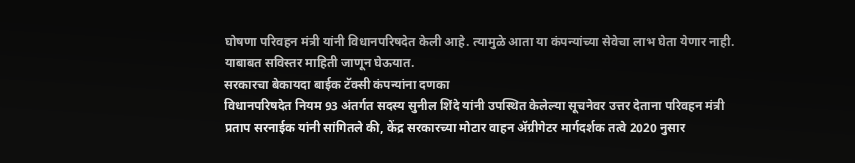घोषणा परिवहन मंत्री यांनी विधानपरिषदेत केली आहे. त्यामुळे आता या कंपन्यांच्या सेवेचा लाभ घेता येणार नाही. याबाबत सविस्तर माहिती जाणून घेऊयात.
सरकारचा बेकायदा बाईक टॅक्सी कंपन्यांना दणका
विधानपरिषदेत नियम 93 अंतर्गत सदस्य सुनील शिंदे यांनी उपस्थित केलेल्या सूचनेवर उत्तर देताना परिवहन मंत्री प्रताप सरनाईक यांनी सांगितले की, केंद्र सरकारच्या मोटार वाहन ॲग्रीगेटर मार्गदर्शक तत्वे 2020 नुसार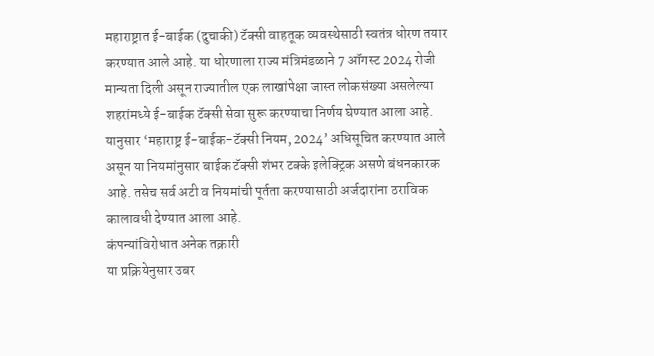महाराष्ट्रात ई-बाईक (दुचाकी) टॅक्सी वाहतूक व्यवस्थेसाठी स्वतंत्र धोरण तयार करण्यात आले आहे. या धोरणाला राज्य मंत्रिमंडळाने 7 ऑगस्ट 2024 रोजी मान्यता दिली असून राज्यातील एक लाखांपेक्षा जास्त लोकसंख्या असलेल्या शहरांमध्ये ई-बाईक टॅक्सी सेवा सुरू करण्याचा निर्णय घेण्यात आला आहे. यानुसार ‘महाराष्ट्र ई-बाईक-टॅक्सी नियम, 2024’ अधिसूचित करण्यात आले असून या नियमांनुसार बाईक टॅक्सी शंभर टक्के इलेक्ट्रिक असणे बंधनकारक आहे. तसेच सर्व अटी व नियमांची पूर्तता करण्यासाठी अर्जदारांना ठराविक कालावधी देण्यात आला आहे.
कंपन्यांविरोधात अनेक तक्रारी
या प्रक्रियेनुसार उबर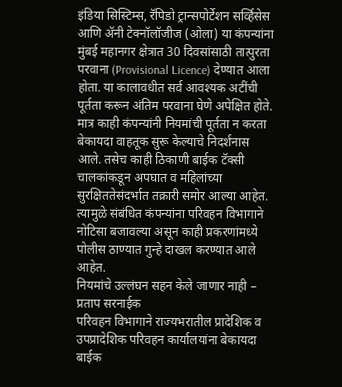इंडिया सिस्टिम्स, रॅपिडो ट्रान्सपोर्टेशन सर्व्हिसेस आणि ॲनी टेक्नॉलॉजीज (ओला) या कंपन्यांना मुंबई महानगर क्षेत्रात 30 दिवसांसाठी तात्पुरता परवाना (Provisional Licence) देण्यात आला होता. या कालावधीत सर्व आवश्यक अटींची पूर्तता करून अंतिम परवाना घेणे अपेक्षित होते. मात्र काही कंपन्यांनी नियमांची पूर्तता न करता बेकायदा वाहतूक सुरू केल्याचे निदर्शनास आले. तसेच काही ठिकाणी बाईक टॅक्सी चालकांकडून अपघात व महिलांच्या सुरक्षिततेसंदर्भात तक्रारी समोर आल्या आहेत. त्यामुळे संबंधित कंपन्यांना परिवहन विभागाने नोटिसा बजावल्या असून काही प्रकरणांमध्ये पोलीस ठाण्यात गुन्हे दाखल करण्यात आले आहेत.
नियमांचे उल्लंघन सहन केले जाणार नाही – प्रताप सरनाईक
परिवहन विभागाने राज्यभरातील प्रादेशिक व उपप्रादेशिक परिवहन कार्यालयांना बेकायदा बाईक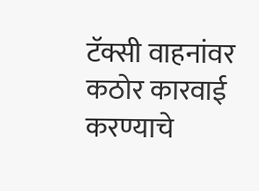टॅक्सी वाहनांवर कठोर कारवाई करण्याचे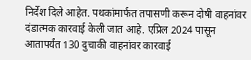निर्देश दिले आहेत. पथकांमार्फत तपासणी करून दोषी वाहनांवर दंडात्मक कारवाई केली जात आहे. एप्रिल 2024 पासून आतापर्यंत 130 दुचाकी वाहनांवर कारवाई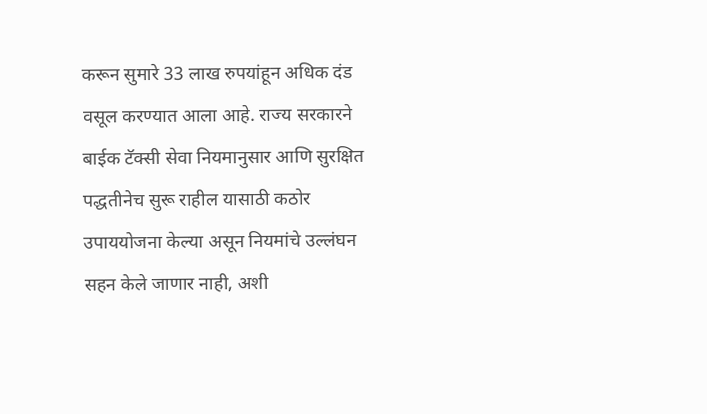करून सुमारे 33 लाख रुपयांहून अधिक दंड वसूल करण्यात आला आहे. राज्य सरकारने बाईक टॅक्सी सेवा नियमानुसार आणि सुरक्षित पद्धतीनेच सुरू राहील यासाठी कठोर उपाययोजना केल्या असून नियमांचे उल्लंघन सहन केले जाणार नाही, अशी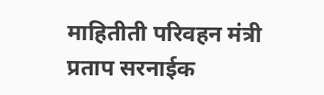माहितीती परिवहन मंत्री प्रताप सरनाईक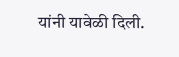यांनी यावेळी दिली.